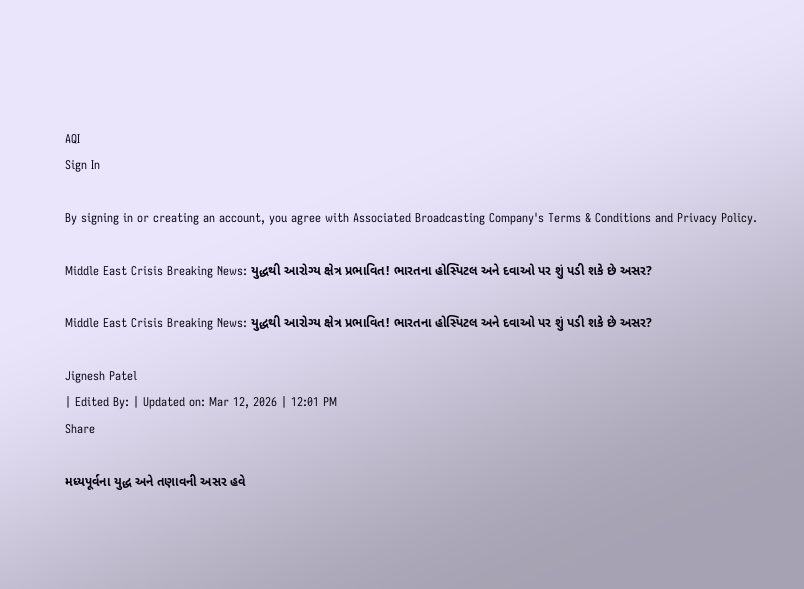AQI
Sign In

By signing in or creating an account, you agree with Associated Broadcasting Company's Terms & Conditions and Privacy Policy.

Middle East Crisis Breaking News: યુદ્ધથી આરોગ્ય ક્ષેત્ર પ્રભાવિત! ભારતના હોસ્પિટલ અને દવાઓ પર શું પડી શકે છે અસર?

Middle East Crisis Breaking News: યુદ્ધથી આરોગ્ય ક્ષેત્ર પ્રભાવિત! ભારતના હોસ્પિટલ અને દવાઓ પર શું પડી શકે છે અસર?

Jignesh Patel
| Edited By: | Updated on: Mar 12, 2026 | 12:01 PM
Share

મધ્યપૂર્વના યુદ્ધ અને તણાવની અસર હવે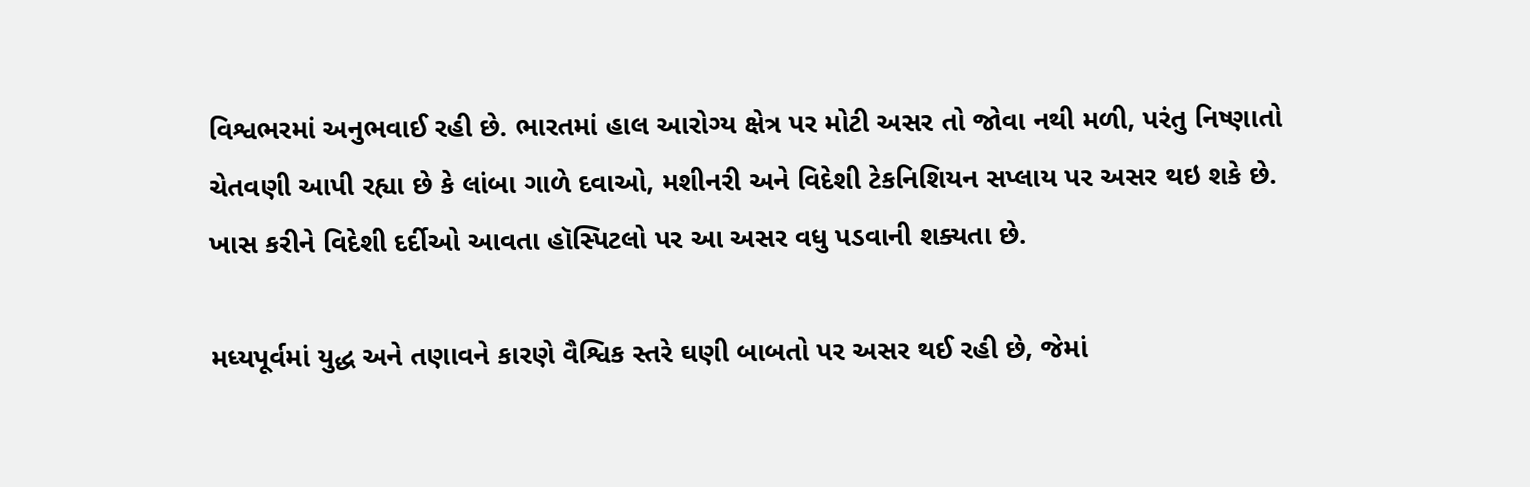વિશ્વભરમાં અનુભવાઈ રહી છે. ભારતમાં હાલ આરોગ્ય ક્ષેત્ર પર મોટી અસર તો જોવા નથી મળી, પરંતુ નિષ્ણાતો ચેતવણી આપી રહ્યા છે કે લાંબા ગાળે દવાઓ, મશીનરી અને વિદેશી ટેકનિશિયન સપ્લાય પર અસર થઇ શકે છે. ખાસ કરીને વિદેશી દર્દીઓ આવતા હૉસ્પિટલો પર આ અસર વધુ પડવાની શક્યતા છે.

મધ્યપૂર્વમાં યુદ્ધ અને તણાવને કારણે વૈશ્વિક સ્તરે ઘણી બાબતો પર અસર થઈ રહી છે, જેમાં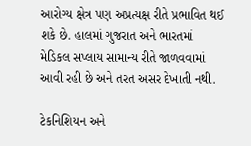આરોગ્ય ક્ષેત્ર પણ અપ્રત્યક્ષ રીતે પ્રભાવિત થઈ શકે છે. હાલમાં ગુજરાત અને ભારતમાં મેડિકલ સપ્લાય સામાન્ય રીતે જાળવવામાં આવી રહી છે અને તરત અસર દેખાતી નથી.

ટેકનિશિયન અને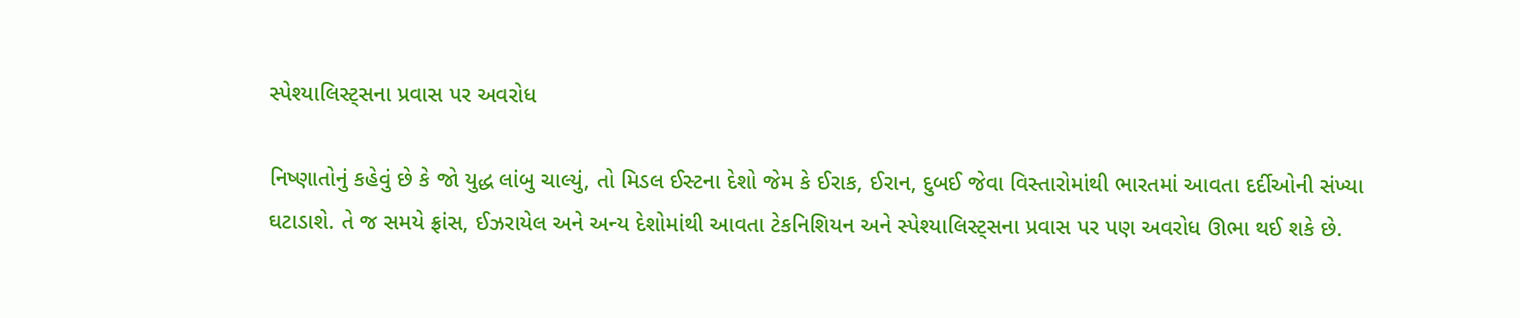સ્પેશ્યાલિસ્ટ્સના પ્રવાસ પર અવરોધ

નિષ્ણાતોનું કહેવું છે કે જો યુદ્ધ લાંબુ ચાલ્યું, તો મિડલ ઈસ્ટના દેશો જેમ કે ઈરાક, ઈરાન, દુબઈ જેવા વિસ્તારોમાંથી ભારતમાં આવતા દર્દીઓની સંખ્યા ઘટાડાશે. તે જ સમયે ફ્રાંસ, ઈઝરાયેલ અને અન્ય દેશોમાંથી આવતા ટેકનિશિયન અને સ્પેશ્યાલિસ્ટ્સના પ્રવાસ પર પણ અવરોધ ઊભા થઈ શકે છે.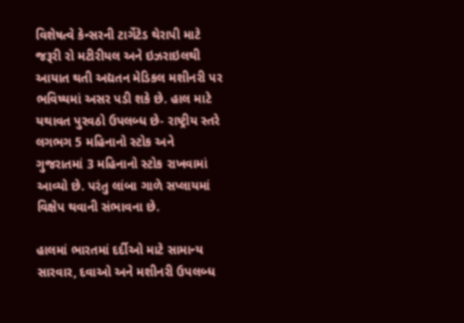વિશેષત્વે કેન્સરની ટાર્ગેટેડ થેરાપી માટે જરૂરી રો મટીરીયલ અને ઇઝરાઇલથી આયાત થતી અદ્યતન મેડિકલ મશીનરી પર ભવિષ્યમાં અસર પડી શકે છે. હાલ માટે યથાવત પુરવઠો ઉપલબ્ધ છે- રાષ્ટ્રીય સ્તરે લગભગ 5 મહિનાનો સ્ટોક અને ગુજરાતમાં 3 મહિનાનો સ્ટોક રાખવામાં આવ્યો છે. પરંતુ લાંબા ગાળે સપ્લાયમાં વિક્ષેપ થવાની સંભાવના છે.

હાલમાં ભારતમાં દર્દીઓ માટે સામાન્ય સારવાર, દવાઓ અને મશીનરી ઉપલબ્ધ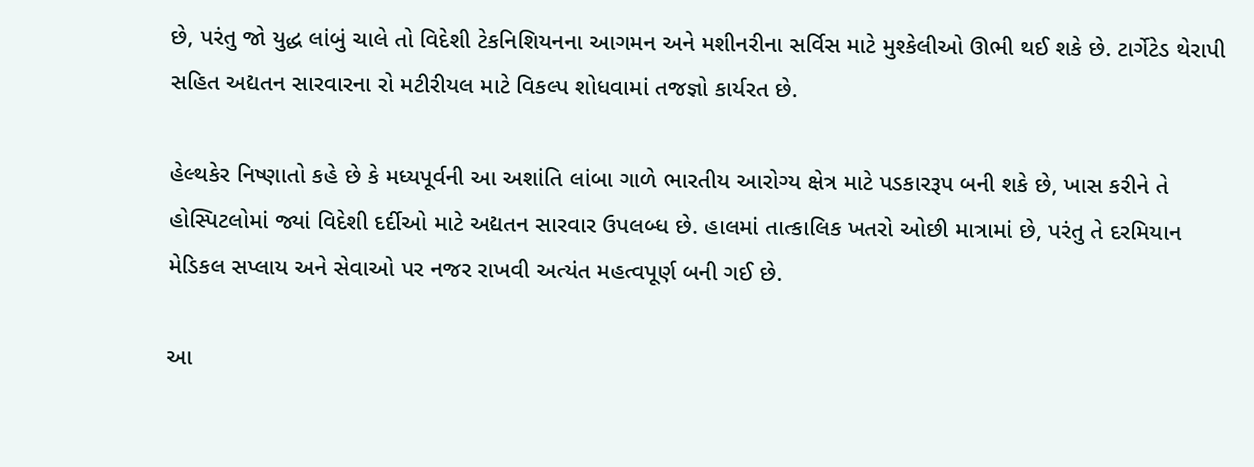છે, પરંતુ જો યુદ્ધ લાંબું ચાલે તો વિદેશી ટેકનિશિયનના આગમન અને મશીનરીના સર્વિસ માટે મુશ્કેલીઓ ઊભી થઈ શકે છે. ટાર્ગેટેડ થેરાપી સહિત અદ્યતન સારવારના રો મટીરીયલ માટે વિકલ્પ શોધવામાં તજજ્ઞો કાર્યરત છે.

હેલ્થકેર નિષ્ણાતો કહે છે કે મધ્યપૂર્વની આ અશાંતિ લાંબા ગાળે ભારતીય આરોગ્ય ક્ષેત્ર માટે પડકારરૂપ બની શકે છે, ખાસ કરીને તે હોસ્પિટલોમાં જ્યાં વિદેશી દર્દીઓ માટે અદ્યતન સારવાર ઉપલબ્ધ છે. હાલમાં તાત્કાલિક ખતરો ઓછી માત્રામાં છે, પરંતુ તે દરમિયાન મેડિકલ સપ્લાય અને સેવાઓ પર નજર રાખવી અત્યંત મહત્વપૂર્ણ બની ગઈ છે.

આ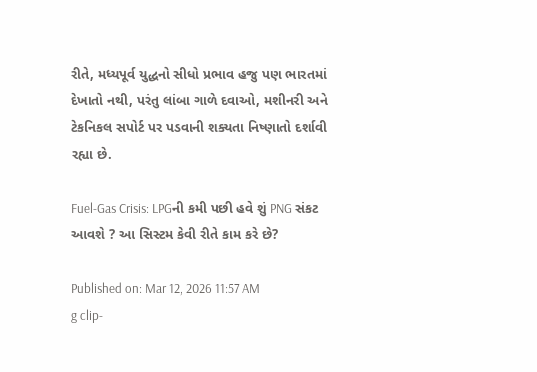રીતે, મધ્યપૂર્વ યુદ્ધનો સીધો પ્રભાવ હજુ પણ ભારતમાં દેખાતો નથી, પરંતુ લાંબા ગાળે દવાઓ, મશીનરી અને ટેકનિકલ સપોર્ટ પર પડવાની શક્યતા નિષ્ણાતો દર્શાવી રહ્યા છે.

Fuel-Gas Crisis: LPGની કમી પછી હવે શું PNG સંકટ આવશે ? આ સિસ્ટમ કેવી રીતે કામ કરે છે?

Published on: Mar 12, 2026 11:57 AM
g clip-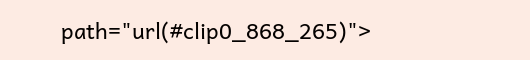path="url(#clip0_868_265)">